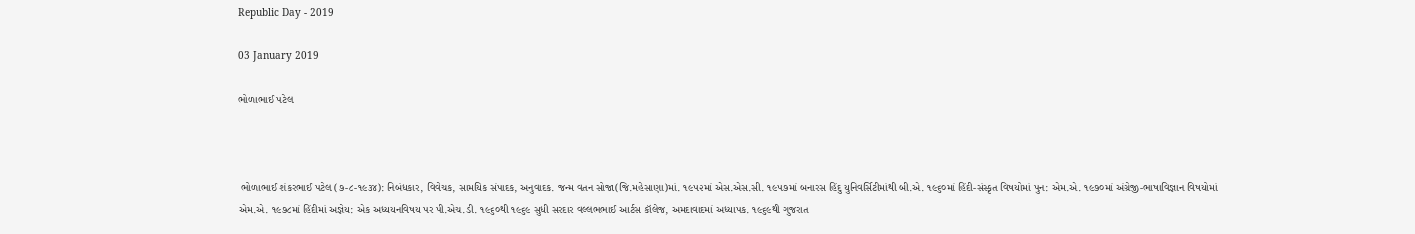Republic Day - 2019

03 January 2019

ભોળાભાઈ પટેલ



 ભોળાભાઈ શંકરભાઈ પટેલ (૭-૮-૧૯૩૪): નિબંધકાર, વિવેચક, સામયિક સંપાદક, અનુવાદક. જન્મ વતન સોજા(જિ.મહેસાણા)માં. ૧૯૫૨માં એસ.એસ.સી. ૧૯૫૭માં બનારસ હિંદુ યુનિવર્સિટીમાંથી બી.એ. ૧૯૬૦માં હિંદી-સંસ્કૃત વિષયોમાં પુન: એમ.એ. ૧૯૭૦માં અંગ્રેજી-ભાષાવિજ્ઞાન વિષયોમાં એમ.એ. ૧૯૭૮માં હિંદીમાં અજ્ઞેય: એક અધ્યયનવિષય પર પી.એચ.ડી. ૧૯૬૦થી ૧૯૬૯ સુધી સરદાર વલ્લભભાઈ આર્ટસ કૉલેજ, અમદાવાદમાં અધ્યાપક. ૧૯૬૯થી ગુજરાત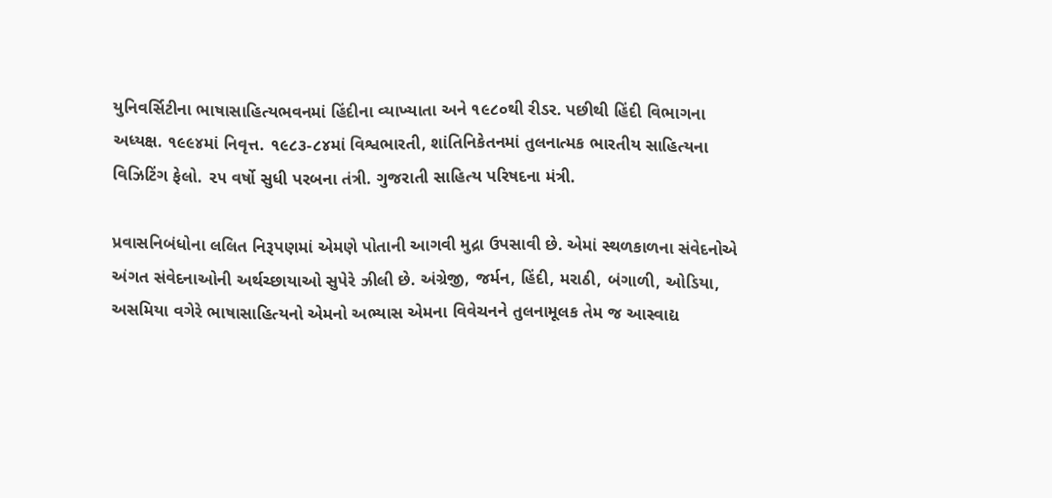યુનિવર્સિટીના ભાષાસાહિત્યભવનમાં હિંદીના વ્યાખ્યાતા અને ૧૯૮૦થી રીડર. પછીથી હિંદી વિભાગના અધ્યક્ષ. ૧૯૯૪માં નિવૃત્ત. ૧૯૮૩-૮૪માં વિશ્વભારતી, શાંતિનિકેતનમાં તુલનાત્મક ભારતીય સાહિત્યના વિઝિટિંગ ફેલો. ૨૫ વર્ષો સુધી પરબના તંત્રી. ગુજરાતી સાહિત્ય પરિષદના મંત્રી.

પ્રવાસનિબંધોના લલિત નિરૂપણમાં એમણે પોતાની આગવી મુદ્રા ઉપસાવી છે. એમાં સ્થળકાળના સંવેદનોએ અંગત સંવેદનાઓની અર્થચ્છાયાઓ સુપેરે ઝીલી છે. અંગ્રેજી, જર્મન, હિંદી, મરાઠી, બંગાળી, ઓડિયા, અસમિયા વગેરે ભાષાસાહિત્યનો એમનો અભ્યાસ એમના વિવેચનને તુલનામૂલક તેમ જ આસ્વાદ્ય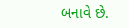બનાવે છે.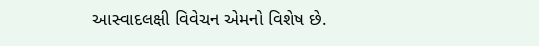આસ્વાદલક્ષી વિવેચન એમનો વિશેષ છે.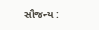સૌજન્ય :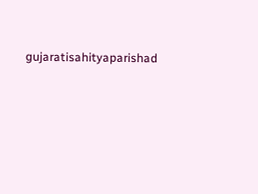gujaratisahityaparishad